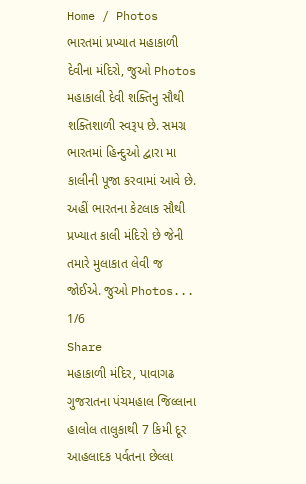Home / Photos
ભારતમાં પ્રખ્યાત મહાકાળી દેવીના મંદિરો, જુઓ Photos
મહાકાલી દેવી શક્તિનુ સૌથી શક્તિશાળી સ્વરૂપ છે. સમગ્ર ભારતમાં હિન્દુઓ દ્વારા મા કાલીની પૂજા કરવામાં આવે છે. અહીં ભારતના કેટલાક સૌથી પ્રખ્યાત કાલી મંદિરો છે જેની તમારે મુલાકાત લેવી જ જોઈએ. જુઓ Photos...
1/6
Share
મહાકાળી મંદિર, પાવાગઢ
ગુજરાતના પંચમહાલ જિલ્લાના હાલોલ તાલુકાથી 7 કિમી દૂર આહલાદક પર્વતના છેલ્લા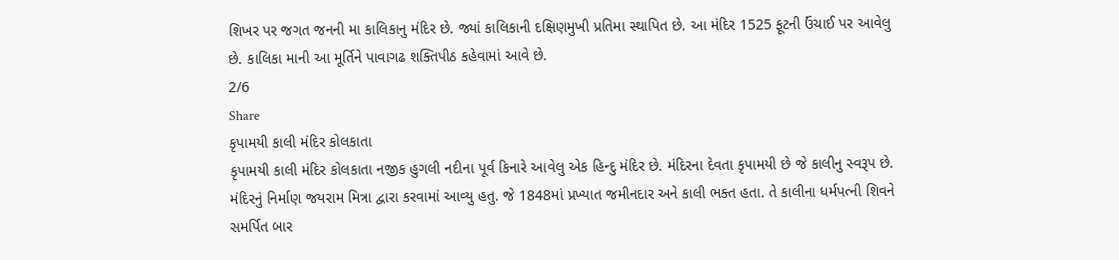શિખર પર જગત જનની મા કાલિકાનુ મંદિર છે. જ્યાં કાલિકાની દક્ષિણમુખી પ્રતિમા સ્થાપિત છે. આ મંદિર 1525 ફૂટની ઉંચાઈ પર આવેલુ છે. કાલિકા માની આ મૂર્તિને પાવાગઢ શક્તિપીઠ કહેવામાં આવે છે.
2/6
Share
કૃપામયી કાલી મંદિર કોલકાતા
કૃપામયી કાલી મંદિર કોલકાતા નજીક હુગલી નદીના પૂર્વ કિનારે આવેલુ એક હિન્દુ મંદિર છે. મંદિરના દેવતા કૃપામયી છે જે કાલીનુ સ્વરૂપ છે.
મંદિરનું નિર્માણ જયરામ મિત્રા દ્વારા કરવામાં આવ્યુ હતુ. જે 1848માં પ્રખ્યાત જમીનદાર અને કાલી ભક્ત હતા. તે કાલીના ધર્મપત્ની શિવને સમર્પિત બાર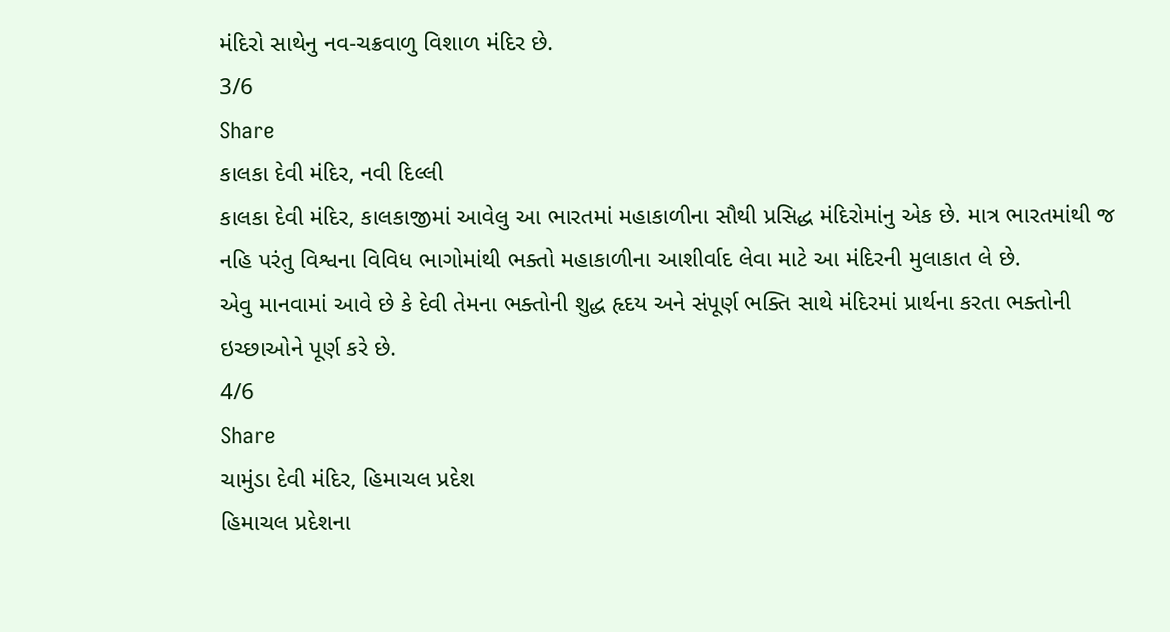મંદિરો સાથેનુ નવ-ચક્રવાળુ વિશાળ મંદિર છે.
3/6
Share
કાલકા દેવી મંદિર, નવી દિલ્લી
કાલકા દેવી મંદિર, કાલકાજીમાં આવેલુ આ ભારતમાં મહાકાળીના સૌથી પ્રસિદ્ધ મંદિરોમાંનુ એક છે. માત્ર ભારતમાંથી જ નહિ પરંતુ વિશ્વના વિવિધ ભાગોમાંથી ભક્તો મહાકાળીના આશીર્વાદ લેવા માટે આ મંદિરની મુલાકાત લે છે.
એવુ માનવામાં આવે છે કે દેવી તેમના ભક્તોની શુદ્ધ હૃદય અને સંપૂર્ણ ભક્તિ સાથે મંદિરમાં પ્રાર્થના કરતા ભક્તોની ઇચ્છાઓને પૂર્ણ કરે છે.
4/6
Share
ચામુંડા દેવી મંદિર, હિમાચલ પ્રદેશ
હિમાચલ પ્રદેશના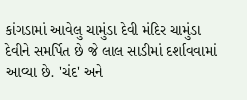કાંગડામાં આવેલુ ચામુંડા દેવી મંદિર ચામુંડા દેવીને સમર્પિત છે જે લાલ સાડીમાં દર્શાવવામાં આવ્યા છે. 'ચંદ' અને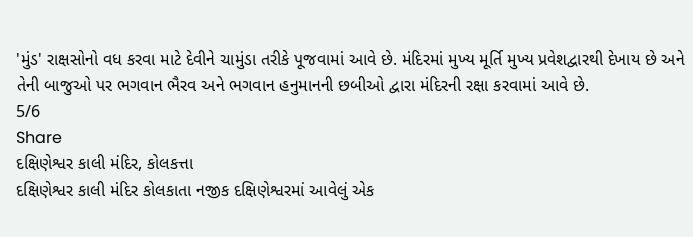'મુંડ' રાક્ષસોનો વધ કરવા માટે દેવીને ચામુંડા તરીકે પૂજવામાં આવે છે. મંદિરમાં મુખ્ય મૂર્તિ મુખ્ય પ્રવેશદ્વારથી દેખાય છે અને તેની બાજુઓ પર ભગવાન ભૈરવ અને ભગવાન હનુમાનની છબીઓ દ્વારા મંદિરની રક્ષા કરવામાં આવે છે.
5/6
Share
દક્ષિણેશ્વર કાલી મંદિર, કોલકત્તા
દક્ષિણેશ્વર કાલી મંદિર કોલકાતા નજીક દક્ષિણેશ્વરમાં આવેલું એક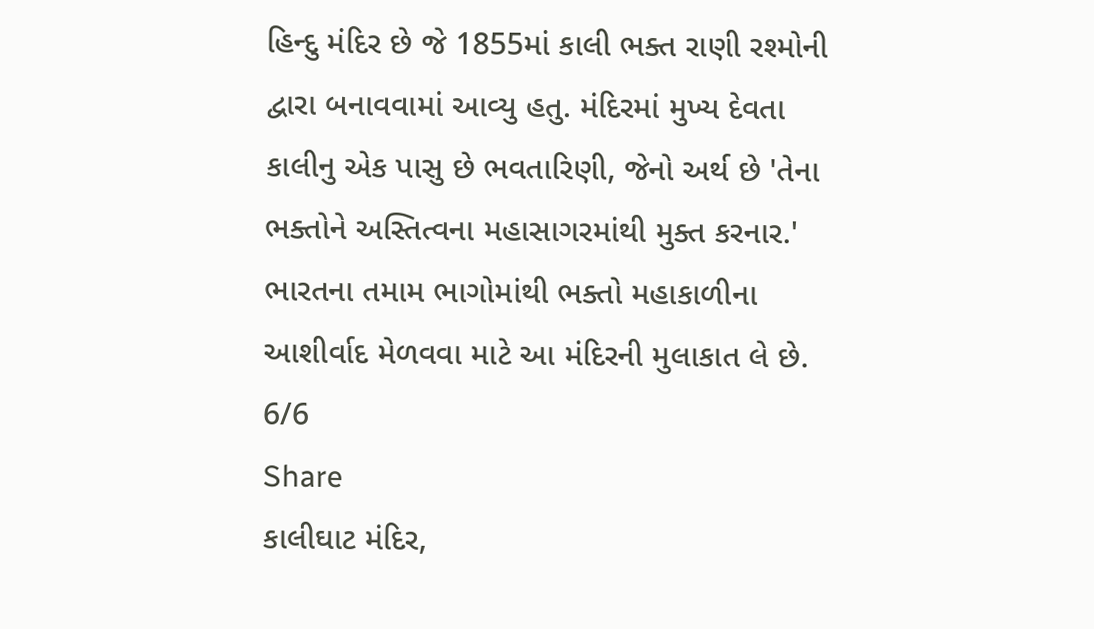હિન્દુ મંદિર છે જે 1855માં કાલી ભક્ત રાણી રશ્મોની દ્વારા બનાવવામાં આવ્યુ હતુ. મંદિરમાં મુખ્ય દેવતા કાલીનુ એક પાસુ છે ભવતારિણી, જેનો અર્થ છે 'તેના ભક્તોને અસ્તિત્વના મહાસાગરમાંથી મુક્ત કરનાર.' ભારતના તમામ ભાગોમાંથી ભક્તો મહાકાળીના આશીર્વાદ મેળવવા માટે આ મંદિરની મુલાકાત લે છે.
6/6
Share
કાલીઘાટ મંદિર,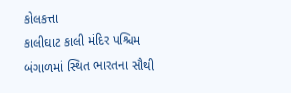કોલકત્તા
કાલીઘાટ કાલી મંદિર પશ્ચિમ બંગાળમાં સ્થિત ભારતના સૌથી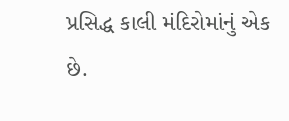પ્રસિદ્ધ કાલી મંદિરોમાંનું એક છે.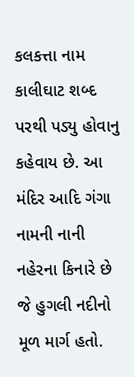કલકત્તા નામ કાલીઘાટ શબ્દ પરથી પડ્યુ હોવાનુ કહેવાય છે. આ મંદિર આદિ ગંગા નામની નાની નહેરના કિનારે છે જે હુગલી નદીનો મૂળ માર્ગ હતો.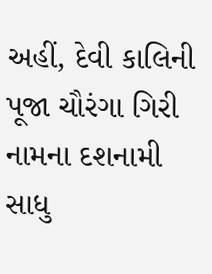અહીં, દેવી કાલિની પૂજા ચૌરંગા ગિરી નામના દશનામી સાધુ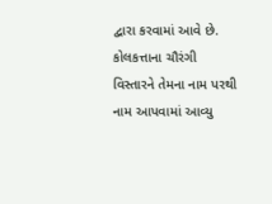દ્વારા કરવામાં આવે છે. કોલકત્તાના ચૌરંગી વિસ્તારને તેમના નામ પરથી નામ આપવામાં આવ્યુ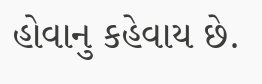હોવાનુ કહેવાય છે.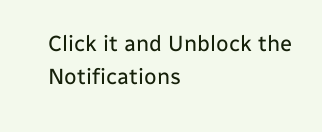Click it and Unblock the Notifications